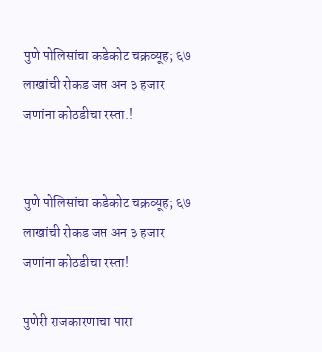पुणे पोलिसांचा कडेकोट चक्रव्यूह; ६७ लाखांची रोकड जप्त अन ३ हजार जणांना कोठडीचा रस्ता.!


पुणे पोलिसांचा कडेकोट चक्रव्यूह; ६७ लाखांची रोकड जप्त अन ३ हजार जणांना कोठडीचा रस्ता!

पुणेरी राजकारणाचा पारा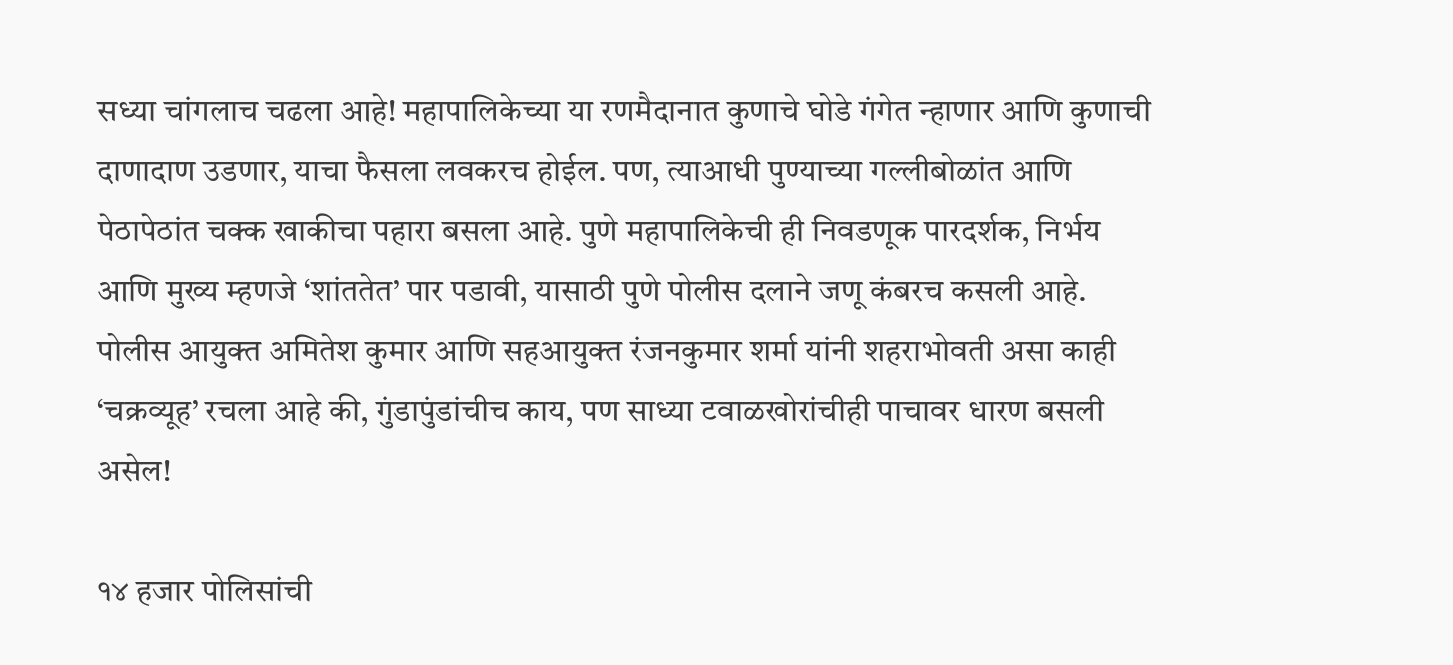सध्या चांगलाच चढला आहे! महापालिकेच्या या रणमैदानात कुणाचे घोडे गंगेत न्हाणार आणि कुणाची दाणादाण उडणार, याचा फैसला लवकरच होईल. पण, त्याआधी पुण्याच्या गल्लीबोळांत आणि पेठापेठांत चक्क खाकीचा पहारा बसला आहे. पुणे महापालिकेची ही निवडणूक पारदर्शक, निर्भय आणि मुख्य म्हणजे ‘शांततेत’ पार पडावी, यासाठी पुणे पोलीस दलाने जणू कंबरच कसली आहे. पोलीस आयुक्त अमितेश कुमार आणि सहआयुक्त रंजनकुमार शर्मा यांनी शहराभोवती असा काही ‘चक्रव्यूह’ रचला आहे की, गुंडापुंडांचीच काय, पण साध्या टवाळखोरांचीही पाचावर धारण बसली असेल!

१४ हजार पोलिसांची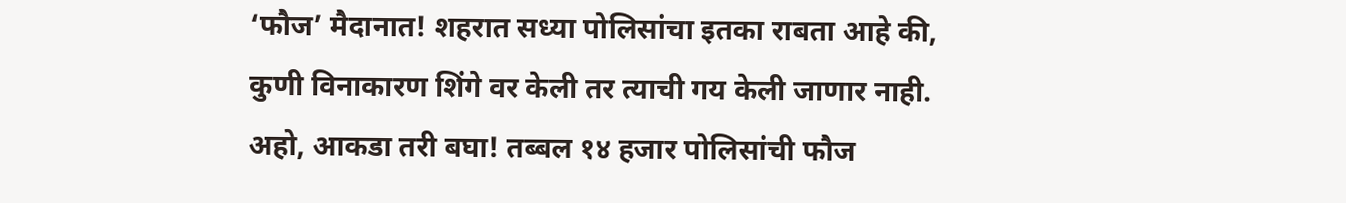‘फौज’ मैदानात! शहरात सध्या पोलिसांचा इतका राबता आहे की, कुणी विनाकारण शिंगे वर केली तर त्याची गय केली जाणार नाही. अहो, आकडा तरी बघा! तब्बल १४ हजार पोलिसांची फौज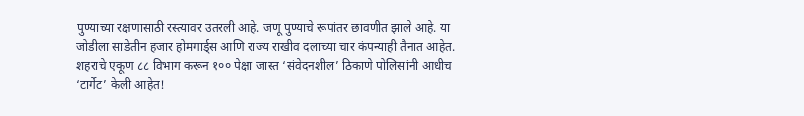पुण्याच्या रक्षणासाठी रस्त्यावर उतरली आहे. जणू पुण्याचे रूपांतर छावणीत झाले आहे. या जोडीला साडेतीन हजार होमगार्ड्स आणि राज्य राखीव दलाच्या चार कंपन्याही तैनात आहेत. शहराचे एकूण ८८ विभाग करून १०० पेक्षा जास्त ‘संवेदनशील’ ठिकाणे पोलिसांनी आधीच ‘टार्गेट’ केली आहेत!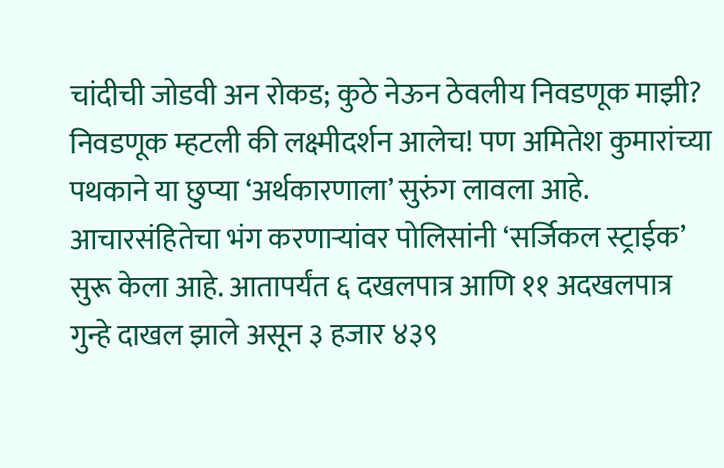चांदीची जोडवी अन रोकड; कुठे नेऊन ठेवलीय निवडणूक माझी? निवडणूक म्हटली की लक्ष्मीदर्शन आलेच! पण अमितेश कुमारांच्या पथकाने या छुप्या ‘अर्थकारणाला’ सुरुंग लावला आहे. आचारसंहितेचा भंग करणाऱ्यांवर पोलिसांनी ‘सर्जिकल स्ट्राईक’ सुरू केला आहे. आतापर्यंत ६ दखलपात्र आणि ११ अदखलपात्र गुन्हे दाखल झाले असून ३ हजार ४३९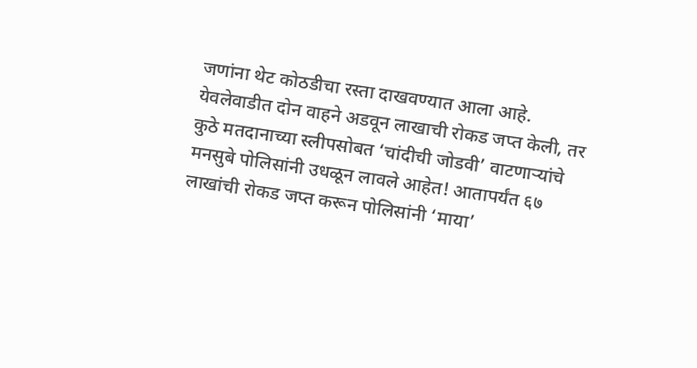जणांना थेट कोठडीचा रस्ता दाखवण्यात आला आहे. येवलेवाडीत दोन वाहने अडवून लाखाची रोकड जप्त केली, तर कुठे मतदानाच्या स्लीपसोबत ‘चांदीची जोडवी’ वाटणाऱ्यांचे मनसुबे पोलिसांनी उधळून लावले आहेत! आतापर्यंत ६७ लाखांची रोकड जप्त करून पोलिसांनी ‘माया’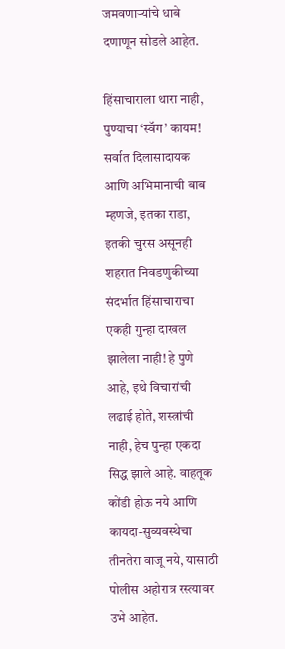जमवणाऱ्यांचे धाबे दणाणून सोडले आहेत.

हिंसाचाराला थारा नाही, पुण्याचा ‘स्वॅग’ कायम! सर्वात दिलासादायक आणि अभिमानाची बाब म्हणजे, इतका राडा, इतकी चुरस असूनही शहरात निवडणुकीच्या संदर्भात हिंसाचाराचा एकही गुन्हा दाखल झालेला नाही! हे पुणे आहे, इथे विचारांची लढाई होते, शस्त्रांची नाही, हेच पुन्हा एकदा सिद्ध झाले आहे. वाहतूक कोंडी होऊ नये आणि कायदा-सुव्यवस्थेचा तीनतेरा वाजू नये, यासाठी पोलीस अहोरात्र रस्त्यावर उभे आहेत.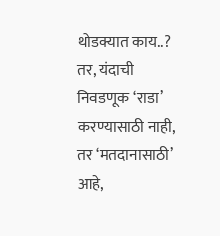थोडक्यात काय..? तर, यंदाची निवडणूक ‘राडा’ करण्यासाठी नाही, तर ‘मतदानासाठी’ आहे,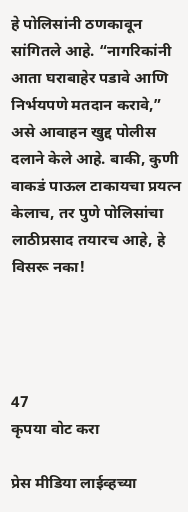हे पोलिसांनी ठणकावून सांगितले आहे. “नागरिकांनी आता घराबाहेर पडावे आणि निर्भयपणे मतदान करावे,” असे आवाहन खुद्द पोलीस दलाने केले आहे. बाकी, कुणी वाकडं पाऊल टाकायचा प्रयत्न केलाच, तर पुणे पोलिसांचा लाठीप्रसाद तयारच आहे, हे विसरू नका!




47
कृपया वोट करा

प्रेस मीडिया लाईव्हच्या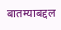बातम्याबद्दल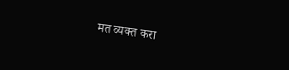मत व्यक्त करा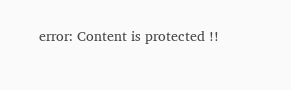error: Content is protected !!